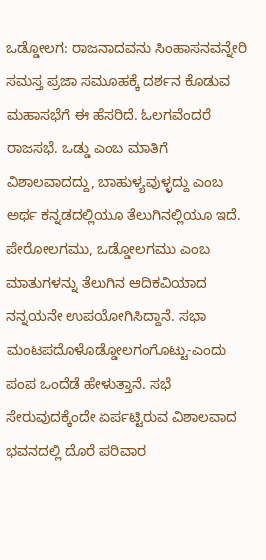ಒಡ್ಡೋಲಗ: ರಾಜನಾದವನು ಸಿಂಹಾಸನವನ್ನೇರಿ ಸಮಸ್ತ ಪ್ರಜಾ ಸಮೂಹಕ್ಕೆ ದರ್ಶನ ಕೊಡುವ ಮಹಾಸಭೆಗೆ ಈ ಹೆಸರಿದೆ. ಓಲಗವೆಂದರೆ ರಾಜಸಭೆ. ಒಡ್ಡು ಎಂಬ ಮಾತಿಗೆ ವಿಶಾಲವಾದದ್ದು, ಬಾಹುಳ್ಯವುಳ್ಳದ್ದು ಎಂಬ ಅರ್ಥ ಕನ್ನಡದಲ್ಲಿಯೂ ತೆಲುಗಿನಲ್ಲಿಯೂ ಇದೆ. ಪೇರೋಲಗಮು, ಒಡ್ಡೋಲಗಮು ಎಂಬ ಮಾತುಗಳನ್ನು ತೆಲುಗಿನ ಆದಿಕವಿಯಾದ ನನ್ನಯನೇ ಉಪಯೋಗಿಸಿದ್ದಾನೆ. ಸಭಾ ಮಂಟಪದೊಳೊಡ್ಡೋಲಗಂಗೊಟ್ಟು-ಎಂದು ಪಂಪ ಒಂದೆಡೆ ಹೇಳುತ್ತಾನೆ. ಸಭೆ ಸೇರುವುದಕ್ಕೆಂದೇ ಏರ್ಪಟ್ಟಿರುವ ವಿಶಾಲವಾದ ಭವನದಲ್ಲಿ ದೊರೆ ಪರಿವಾರ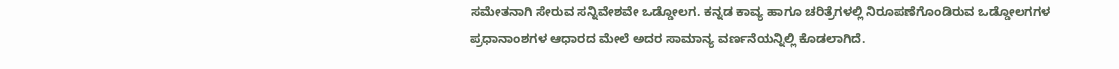ಸಮೇತನಾಗಿ ಸೇರುವ ಸನ್ನಿವೇಶವೇ ಒಡ್ಡೋಲಗ. ಕನ್ನಡ ಕಾವ್ಯ ಹಾಗೂ ಚರಿತ್ರೆಗಳಲ್ಲಿ ನಿರೂಪಣೆಗೊಂಡಿರುವ ಒಡ್ಡೋಲಗಗಳ ಪ್ರಧಾನಾಂಶಗಳ ಆಧಾರದ ಮೇಲೆ ಅದರ ಸಾಮಾನ್ಯ ವರ್ಣನೆಯನ್ನಿಲ್ಲಿ ಕೊಡಲಾಗಿದೆ.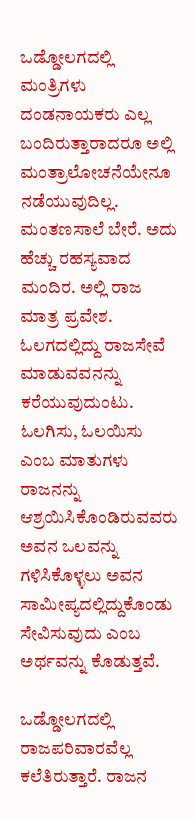ಒಡ್ಡೋಲಗದಲ್ಲಿ ಮಂತ್ರಿಗಳು ದಂಡನಾಯಕರು ಎಲ್ಲ ಬಂದಿರುತ್ತಾರಾದರೂ ಅಲ್ಲಿ ಮಂತ್ರಾಲೋಚನೆಯೇನೂ ನಡೆಯುವುದಿಲ್ಲ. ಮಂತಣಸಾಲೆ ಬೇರೆ. ಅದು ಹೆಚ್ಚು ರಹಸ್ಯವಾದ ಮಂದಿರ. ಅಲ್ಲಿ ರಾಜ ಮಾತ್ರ ಪ್ರವೇಶ. ಓಲಗದಲ್ಲಿದ್ದು ರಾಜಸೇವೆ ಮಾಡುವವನನ್ನು ಕರೆಯುವುದುಂಟು. ಓಲಗಿಸು, ಓಲಯಿಸು ಎಂಬ ಮಾತುಗಳು ರಾಜನನ್ನು ಆಶ್ರಯಿಸಿಕೊಂಡಿರುವವರು ಅವನ ಒಲವನ್ನು ಗಳಿಸಿಕೊಳ್ಳಲು ಅವನ ಸಾಮೀಪ್ಯದಲ್ಲಿದ್ದುಕೊಂಡು ಸೇವಿಸುವುದು ಎಂಬ ಅರ್ಥವನ್ನು ಕೊಡುತ್ತವೆ.

ಒಡ್ಡೋಲಗದಲ್ಲಿ ರಾಜಪರಿವಾರವೆಲ್ಲ ಕಲೆತಿರುತ್ತಾರೆ. ರಾಜನ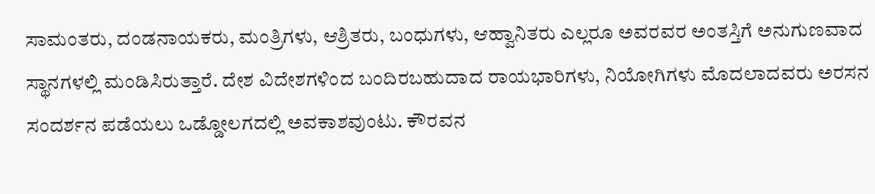ಸಾಮಂತರು, ದಂಡನಾಯಕರು, ಮಂತ್ರಿಗಳು, ಆಶ್ರಿತರು, ಬಂಧುಗಳು, ಆಹ್ವಾನಿತರು ಎಲ್ಲರೂ ಅವರವರ ಅಂತಸ್ತಿಗೆ ಅನುಗುಣವಾದ ಸ್ಥಾನಗಳಲ್ಲಿ ಮಂಡಿಸಿರುತ್ತಾರೆ. ದೇಶ ವಿದೇಶಗಳಿಂದ ಬಂದಿರಬಹುದಾದ ರಾಯಭಾರಿಗಳು, ನಿಯೋಗಿಗಳು ಮೊದಲಾದವರು ಅರಸನ ಸಂದರ್ಶನ ಪಡೆಯಲು ಒಡ್ಡೋಲಗದಲ್ಲಿ ಅವಕಾಶವುಂಟು. ಕೌರವನ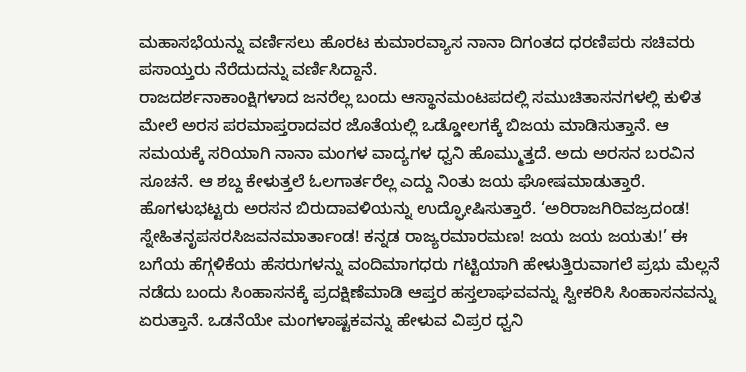ಮಹಾಸಭೆಯನ್ನು ವರ್ಣಿಸಲು ಹೊರಟ ಕುಮಾರವ್ಯಾಸ ನಾನಾ ದಿಗಂತದ ಧರಣಿಪರು ಸಚಿವರು ಪಸಾಯ್ತರು ನೆರೆದುದನ್ನು ವರ್ಣಿಸಿದ್ದಾನೆ.
ರಾಜದರ್ಶನಾಕಾಂಕ್ಷಿಗಳಾದ ಜನರೆಲ್ಲ ಬಂದು ಆಸ್ಥಾನಮಂಟಪದಲ್ಲಿ ಸಮುಚಿತಾಸನಗಳಲ್ಲಿ ಕುಳಿತ ಮೇಲೆ ಅರಸ ಪರಮಾಪ್ತರಾದವರ ಜೊತೆಯಲ್ಲಿ ಒಡ್ಡೋಲಗಕ್ಕೆ ಬಿಜಯ ಮಾಡಿಸುತ್ತಾನೆ. ಆ ಸಮಯಕ್ಕೆ ಸರಿಯಾಗಿ ನಾನಾ ಮಂಗಳ ವಾದ್ಯಗಳ ಧ್ವನಿ ಹೊಮ್ಮುತ್ತದೆ. ಅದು ಅರಸನ ಬರವಿನ ಸೂಚನೆ. ಆ ಶಬ್ದ ಕೇಳುತ್ತಲೆ ಓಲಗಾರ್ತರೆಲ್ಲ ಎದ್ದು ನಿಂತು ಜಯ ಘೋಷಮಾಡುತ್ತಾರೆ. ಹೊಗಳುಭಟ್ಟರು ಅರಸನ ಬಿರುದಾವಳಿಯನ್ನು ಉದ್ಘೋಷಿಸುತ್ತಾರೆ. ‘ಅರಿರಾಜಗಿರಿವಜ್ರದಂಡ! ಸ್ನೇಹಿತನೃಪಸರಸಿಜವನಮಾರ್ತಾಂಡ! ಕನ್ನಡ ರಾಜ್ಯರಮಾರಮಣ! ಜಯ ಜಯ ಜಯತು!’ ಈ ಬಗೆಯ ಹೆಗ್ಗಳಿಕೆಯ ಹೆಸರುಗಳನ್ನು ವಂದಿಮಾಗಧರು ಗಟ್ಟಿಯಾಗಿ ಹೇಳುತ್ತಿರುವಾಗಲೆ ಪ್ರಭು ಮೆಲ್ಲನೆ ನಡೆದು ಬಂದು ಸಿಂಹಾಸನಕ್ಕೆ ಪ್ರದಕ್ಷಿಣೆಮಾಡಿ ಆಪ್ತರ ಹಸ್ತಲಾಘವವನ್ನು ಸ್ವೀಕರಿಸಿ ಸಿಂಹಾಸನವನ್ನು ಏರುತ್ತಾನೆ. ಒಡನೆಯೇ ಮಂಗಳಾಷ್ಟಕವನ್ನು ಹೇಳುವ ವಿಪ್ರರ ಧ್ವನಿ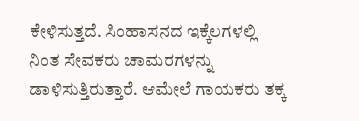ಕೇಳಿಸುತ್ತದೆ. ಸಿಂಹಾಸನದ ಇಕ್ಕೆಲಗಳಲ್ಲಿ ನಿಂತ ಸೇವಕರು ಚಾಮರಗಳನ್ನು ಡಾಳಿಸುತ್ತಿರುತ್ತಾರೆ. ಆಮೇಲೆ ಗಾಯಕರು ತಕ್ಕ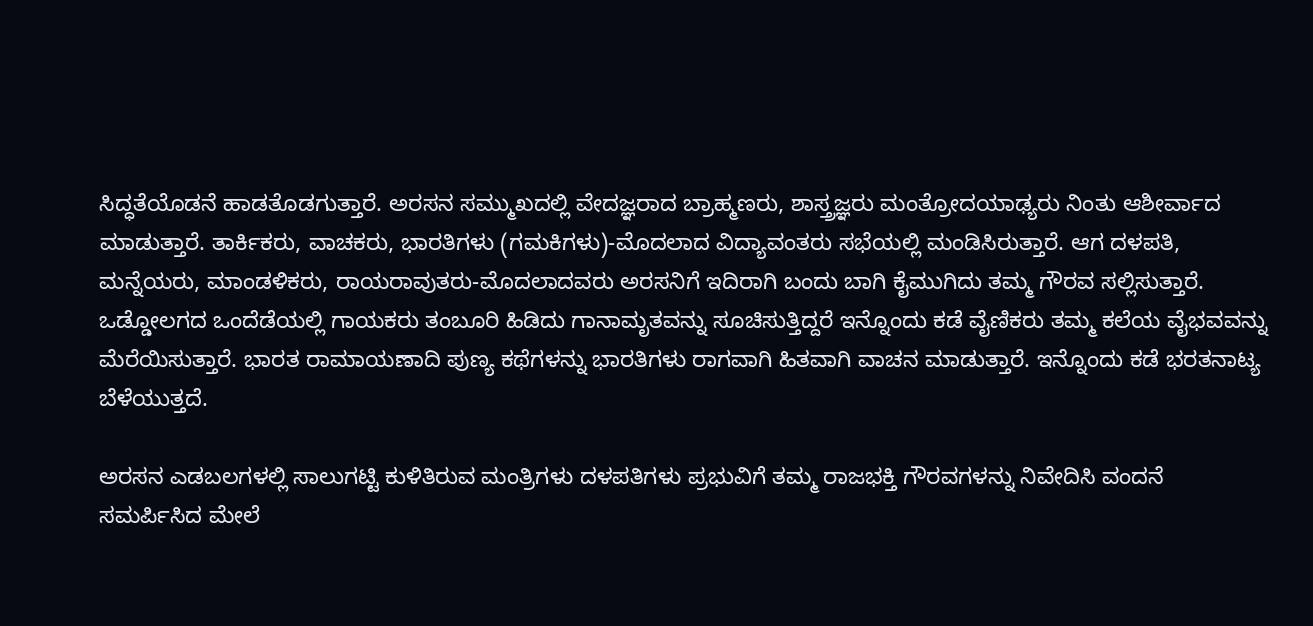ಸಿದ್ಧತೆಯೊಡನೆ ಹಾಡತೊಡಗುತ್ತಾರೆ. ಅರಸನ ಸಮ್ಮುಖದಲ್ಲಿ ವೇದಜ್ಞರಾದ ಬ್ರಾಹ್ಮಣರು, ಶಾಸ್ತ್ರಜ್ಞರು ಮಂತ್ರೋದಯಾಢ್ಯರು ನಿಂತು ಆಶೀರ್ವಾದ ಮಾಡುತ್ತಾರೆ. ತಾರ್ಕಿಕರು, ವಾಚಕರು, ಭಾರತಿಗಳು (ಗಮಕಿಗಳು)-ಮೊದಲಾದ ವಿದ್ಯಾವಂತರು ಸಭೆಯಲ್ಲಿ ಮಂಡಿಸಿರುತ್ತಾರೆ. ಆಗ ದಳಪತಿ, ಮನ್ನೆಯರು, ಮಾಂಡಳಿಕರು, ರಾಯರಾವುತರು-ಮೊದಲಾದವರು ಅರಸನಿಗೆ ಇದಿರಾಗಿ ಬಂದು ಬಾಗಿ ಕೈಮುಗಿದು ತಮ್ಮ ಗೌರವ ಸಲ್ಲಿಸುತ್ತಾರೆ. ಒಡ್ಡೋಲಗದ ಒಂದೆಡೆಯಲ್ಲಿ ಗಾಯಕರು ತಂಬೂರಿ ಹಿಡಿದು ಗಾನಾಮೃತವನ್ನು ಸೂಚಿಸುತ್ತಿದ್ದರೆ ಇನ್ನೊಂದು ಕಡೆ ವೈಣಿಕರು ತಮ್ಮ ಕಲೆಯ ವೈಭವವನ್ನು ಮೆರೆಯಿಸುತ್ತಾರೆ. ಭಾರತ ರಾಮಾಯಣಾದಿ ಪುಣ್ಯ ಕಥೆಗಳನ್ನು ಭಾರತಿಗಳು ರಾಗವಾಗಿ ಹಿತವಾಗಿ ವಾಚನ ಮಾಡುತ್ತಾರೆ. ಇನ್ನೊಂದು ಕಡೆ ಭರತನಾಟ್ಯ ಬೆಳೆಯುತ್ತದೆ.

ಅರಸನ ಎಡಬಲಗಳಲ್ಲಿ ಸಾಲುಗಟ್ಟಿ ಕುಳಿತಿರುವ ಮಂತ್ರಿಗಳು ದಳಪತಿಗಳು ಪ್ರಭುವಿಗೆ ತಮ್ಮ ರಾಜಭಕ್ತಿ ಗೌರವಗಳನ್ನು ನಿವೇದಿಸಿ ವಂದನೆ ಸಮರ್ಪಿಸಿದ ಮೇಲೆ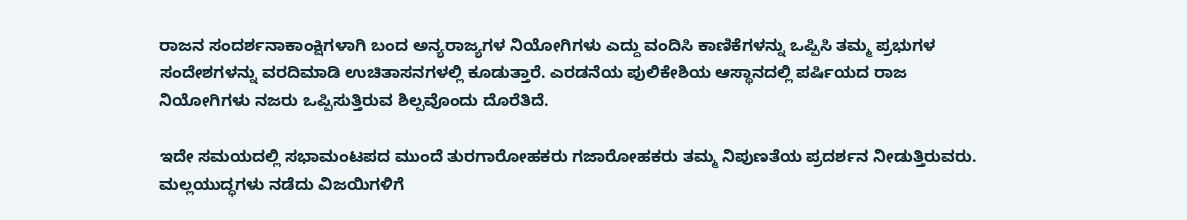ರಾಜನ ಸಂದರ್ಶನಾಕಾಂಕ್ಷಿಗಳಾಗಿ ಬಂದ ಅನ್ಯರಾಜ್ಯಗಳ ನಿಯೋಗಿಗಳು ಎದ್ದು ವಂದಿಸಿ ಕಾಣಿಕೆಗಳನ್ನು ಒಪ್ಪಿಸಿ ತಮ್ಮ ಪ್ರಭುಗಳ ಸಂದೇಶಗಳನ್ನು ವರದಿಮಾಡಿ ಉಚಿತಾಸನಗಳಲ್ಲಿ ಕೂಡುತ್ತಾರೆ. ಎರಡನೆಯ ಪುಲಿಕೇಶಿಯ ಆಸ್ಥಾನದಲ್ಲಿ ಪರ್ಷಿಯದ ರಾಜ ನಿಯೋಗಿಗಳು ನಜರು ಒಪ್ಪಿಸುತ್ತಿರುವ ಶಿಲ್ಪವೊಂದು ದೊರೆತಿದೆ.

ಇದೇ ಸಮಯದಲ್ಲಿ ಸಭಾಮಂಟಪದ ಮುಂದೆ ತುರಗಾರೋಹಕರು ಗಜಾರೋಹಕರು ತಮ್ಮ ನಿಪುಣತೆಯ ಪ್ರದರ್ಶನ ನೀಡುತ್ತಿರುವರು. ಮಲ್ಲಯುದ್ಧಗಳು ನಡೆದು ವಿಜಯಿಗಳಿಗೆ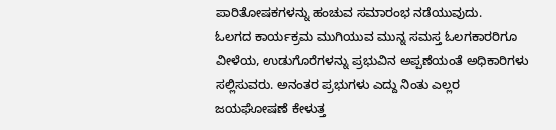ಪಾರಿತೋಷಕಗಳನ್ನು ಹಂಚುವ ಸಮಾರಂಭ ನಡೆಯುವುದು.
ಓಲಗದ ಕಾರ್ಯಕ್ರಮ ಮುಗಿಯುವ ಮುನ್ನ ಸಮಸ್ತ ಓಲಗಕಾರರಿಗೂ ವೀಳೆಯ, ಉಡುಗೊರೆಗಳನ್ನು ಪ್ರಭುವಿನ ಅಪ್ಪಣೆಯಂತೆ ಅಧಿಕಾರಿಗಳು ಸಲ್ಲಿಸುವರು. ಅನಂತರ ಪ್ರಭುಗಳು ಎದ್ದು ನಿಂತು ಎಲ್ಲರ ಜಯಘೋಷಣೆ ಕೇಳುತ್ತ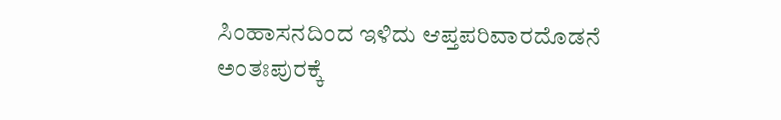ಸಿಂಹಾಸನದಿಂದ ಇಳಿದು ಆಪ್ತಪರಿವಾರದೊಡನೆ ಅಂತಃಪುರಕ್ಕೆ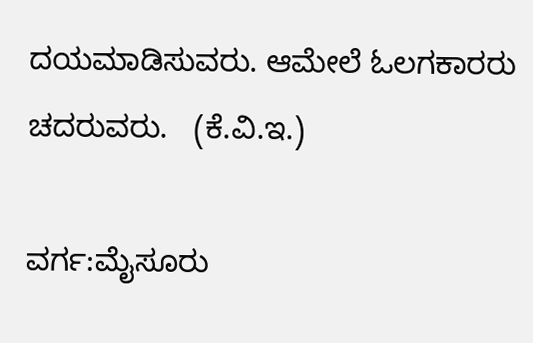ದಯಮಾಡಿಸುವರು. ಆಮೇಲೆ ಓಲಗಕಾರರು ಚದರುವರು.   (ಕೆ.ವಿ.ಇ.)

ವರ್ಗ:ಮೈಸೂರು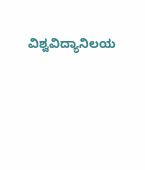ವಿಶ್ವವಿದ್ಯಾನಿಲಯ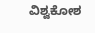ವಿಶ್ವಕೋಶ